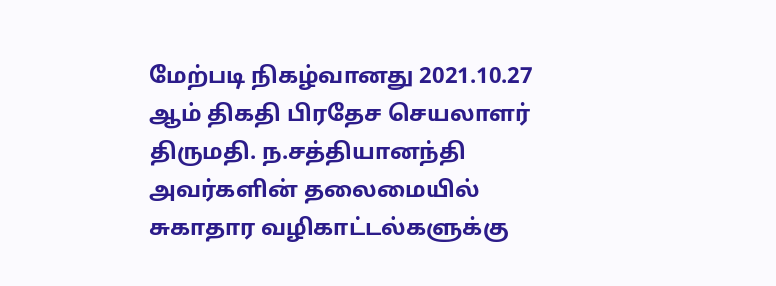மேற்படி நிகழ்வானது 2021.10.27 ஆம் திகதி பிரதேச செயலாளர் திருமதி. ந.சத்தியானந்தி அவர்களின் தலைமையில் சுகாதார வழிகாட்டல்களுக்கு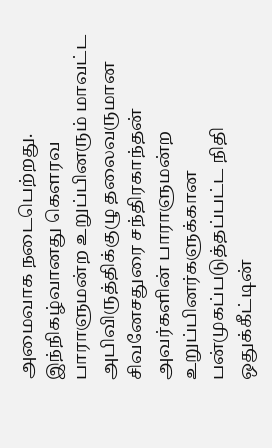அமைவாக நடைபெற்றது.
இந்நிகழ்வானது கௌரவ பாராளுமன்ற உறுப்பினரும் மாவட்ட அபிவிருத்திக்குழு தலைவருமான சிவனேசதுரை சந்திரகாந்தன் அவர்களின் பாராளுமன்ற உறுப்பினர்களுக்கான பன்முகப்படுத்தப்பட்ட நிதி ஒதுக்கீட்டின்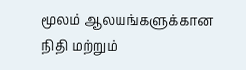மூலம் ஆலயங்களுக்கான நிதி மற்றும்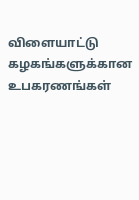விளையாட்டு கழகங்களுக்கான உபகரணங்கள்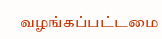வழங்கப்பட்டமை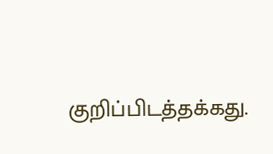குறிப்பிடத்தக்கது.